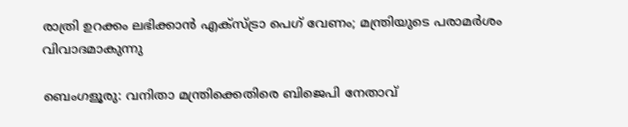രാത്രി ഉറക്കം ലഭിക്കാൻ എക്സ്ട്രാ പെഗ് വേണം; മന്ത്രിയുടെ പരാമർശം വിവാദമാകുന്നു

ബെംഗളൂരു: വനിതാ മന്ത്രിക്കെതിരെ ബിജെപി നേതാവ്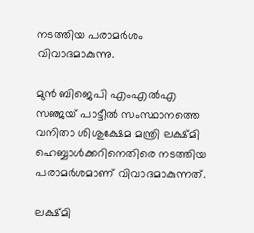നടത്തിയ പരാമർശം വിവാദമാകുന്നു.

മുൻ ബിജെപി എംഎല്‍എ സഞ്ജയ് പാട്ടീല്‍ സംസ്ഥാനത്തെ വനിതാ ശിശുക്ഷേമ മന്ത്രി ലക്ഷ്മി ഹെബ്ബാള്‍ക്കറിനെതിരെ നടത്തിയ പരാമർശമാണ് വിവാദമാകുന്നത്.

ലക്ഷ്മി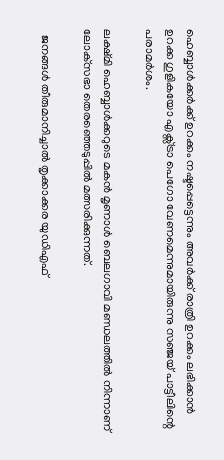ഹെബ്ബാള്‍ക്കർക്ക് ഉറക്കം നഷ്ടപ്പെട്ടെന്നും അവർക്ക് രാത്രി ഉറക്കം ലഭിക്കാൻ ഉറക്ക ഗുളികയോ എക്സ്ട്രാ പെഗോ വേണമെന്നുമായിരുന്നു സഞ്ജയ് പാട്ടീലിന്റെ പരാമർശം.

ലക്ഷ്മി ഹെബ്ബാള്‍ക്കറുടെ മകൻ മൃണാള്‍ ബെലഗാവി മണ്ഡലത്തില്‍ നിന്നാണ് ലോക്‌സഭാ തെരഞ്ഞെടുപ്പില്‍ മത്സരിക്കുന്നത്.

  ജനങ്ങള്‍ തീരുമാനിച്ചാല്‍ തൃക്കാക്കര യുഡിഎഫ്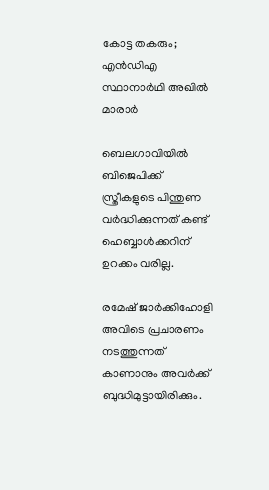കോട്ട തകരും; എന്‍ഡിഎ സ്ഥാനാര്‍ഥി അഖില്‍ മാരാര്‍

ബെലഗാവിയില്‍ ബിജെപിക്ക് സ്ത്രീകളുടെ പിന്തുണ വർദ്ധിക്കുന്നത് കണ്ട് ഹെബ്ബാള്‍ക്കറിന് ഉറക്കം വരില്ല.

രമേഷ് ജാർക്കിഹോളി അവിടെ പ്രചാരണം നടത്തുന്നത് കാണാനും അവർക്ക് ബുദ്ധിമുട്ടായിരിക്കും.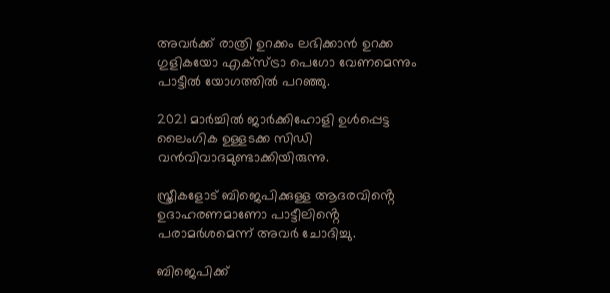അവർക്ക് രാത്രി ഉറക്കം ലഭിക്കാൻ ഉറക്ക ഗുളികയോ എക്സ്ട്രാ പെഗോ വേണമെന്നും പാട്ടീല്‍ യോഗത്തില്‍ പറഞ്ഞു.

2021 മാർച്ചില്‍ ജാർക്കിഹോളി ഉള്‍പ്പെട്ട ലൈംഗിക ഉള്ളടക്ക സിഡി വൻവിവാദമുണ്ടാക്കിയിരുന്നു.

സ്ത്രീകളോട് ബിജെപിക്കുള്ള ആദരവിൻ്റെ ഉദാഹരണമാണോ പാട്ടീലിൻ്റെ പരാമർശമെന്ന് അവർ ചോദിച്ചു.

ബിജെപിക്ക്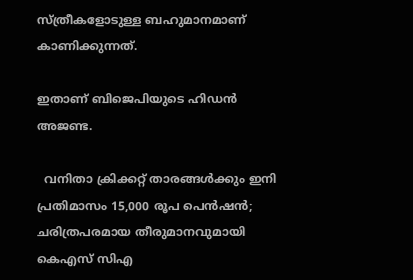സ്ത്രീകളോടുള്ള ബഹുമാനമാണ് കാണിക്കുന്നത്.

ഇതാണ് ബിജെപിയുടെ ഹിഡൻ അജണ്ട.

  വനിതാ ക്രിക്കറ്റ് താരങ്ങൾക്കും ഇനി പ്രതിമാസം 15,000 രൂപ പെൻഷൻ; ചരിത്രപരമായ തീരുമാനവുമായി കെഎസ് സിഎ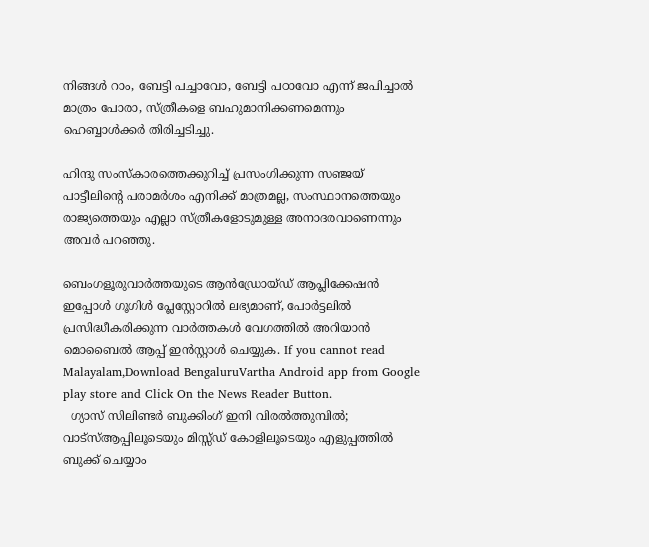നിങ്ങള്‍ റാം, ബേട്ടി പച്ചാവോ, ബേട്ടി പഠാവോ എന്ന് ജപിച്ചാല്‍ മാത്രം പോരാ, സ്ത്രീകളെ ബഹുമാനിക്കണമെന്നും ഹെബ്ബാള്‍ക്കർ തിരിച്ചടിച്ചു.

ഹിന്ദു സംസ്‌കാരത്തെക്കുറിച്ച്‌ പ്രസംഗിക്കുന്ന സഞ്ജയ് പാട്ടീലിൻ്റെ പരാമർശം എനിക്ക് മാത്രമല്ല, സംസ്ഥാനത്തെയും രാജ്യത്തെയും എല്ലാ സ്ത്രീകളോടുമുള്ള അനാദരവാണെന്നും അവർ പറഞ്ഞു.

ബെംഗളൂരുവാർത്തയുടെ ആൻഡ്രോയ്ഡ് ആപ്ലിക്കേഷൻ ഇപ്പോൾ ഗൂഗിൾ പ്ലേസ്റ്റോറിൽ ലഭ്യമാണ്, പോർട്ടലിൽ പ്രസിദ്ധീകരിക്കുന്ന വാർത്തകൾ വേഗത്തിൽ അറിയാൻ മൊബൈൽ ആപ്പ് ഇൻസ്റ്റാൾ ചെയ്യുക. If you cannot read Malayalam,Download BengaluruVartha Android app from Google play store and Click On the News Reader Button.
  ഗ്യാസ് സിലിണ്ടർ ബുക്കിംഗ് ഇനി വിരൽത്തുമ്പിൽ; വാട്‌സ്ആപ്പിലൂടെയും മിസ്സ്ഡ് കോളിലൂടെയും എളുപ്പത്തിൽ ബുക്ക് ചെയ്യാം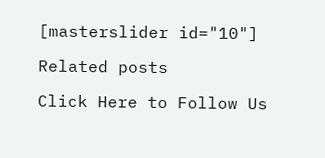[masterslider id="10"]

Related posts

Click Here to Follow Us